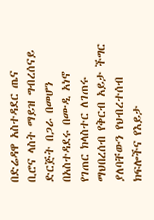በድሬዳዋ አስተዳደር ጤና ቢሮና ላስት ማይዝ ግብረሰናይ ድርጅት በጋራ በመሆን በአስተዳደሩ በሙዲ አነኖ የገጠር ክላስተር ለገጠሩ ማህበረሰብ የቅርብ አይታ ችግር ያለባቸውን የህብረተሰብ ክፍሎችና የእይታ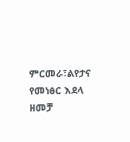ምርመራ፣ልየታና የመነፅር እደላ ዘመቻ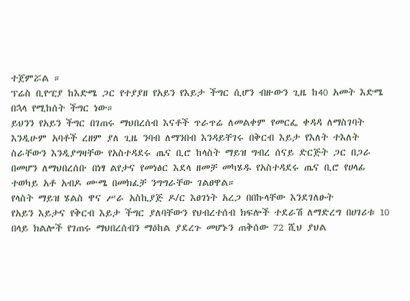ተጀምሯል ።
ፕሬስ ቢዮፒያ ከእድሜ ጋር የተያያዘ የአይን የእይታ ችግር ሲሆን ብዙውን ጊዜ ከ40 አመት እድሜ በኋላ የሚከሰት ችግር ነው።
ይህንን የአይን ችግር በገጠሩ ማህበረሰብ እናቶች ጥራጥሬ ለመልቀም የመርፌ ቀዳዳ ለማስገባት እንዲሁም አባቶች ረዘም ያለ ጊዜ ንባብ ለማንበብ እንዳይቸገሩ በቅርብ እይታ የእለት ተእለት ስራቸውን እንዲያግዛቸው የአስተዳደሩ ጤና ቢሮ ከላስት ማይዝ ግብረ ሰናይ ድርጅት ጋር በጋራ በመሆን ለማህበረሰቡ በነፃ ልየታና የመነፅር እደላ ዘመቻ መካሄዱ የአስተዳደሩ ጤና ቢሮ የሀላፊ ተወካይ አቶ አብዶ ሙሜ በመክፈቻ ንግግራቸው ገልፀዋል።
የላስት ማይዝ ሄልስ ዋና ሥራ አስኪያጅ ዶ/ር እፀገነት አረጋ በበኩላቸው እንደገለፁት
የአይን እይታና የቅርብ እይታ ችግር ያለባቸውን የህብረተሰብ ክፍሎች ተደራሽ ለማድረግ በሀገሪቱ 10 በላይ ክልሎች የገጠሩ ማህበረሰብን ማዕከል ያደረጉ መሆኑን ጠቅሰው 72 ሺህ ያህል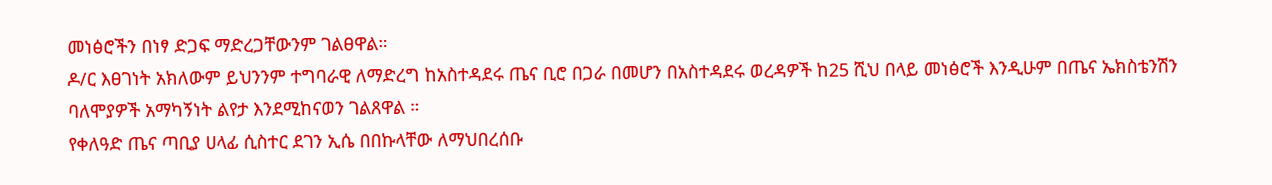መነፅሮችን በነፃ ድጋፍ ማድረጋቸውንም ገልፀዋል።
ዶ/ር እፀገነት አክለውም ይህንንም ተግባራዊ ለማድረግ ከአስተዳደሩ ጤና ቢሮ በጋራ በመሆን በአስተዳደሩ ወረዳዎች ከ25 ሺህ በላይ መነፅሮች እንዲሁም በጤና ኤክስቴንሽን ባለሞያዎች አማካኝነት ልየታ እንደሚከናወን ገልጸዋል ።
የቀለዓድ ጤና ጣቢያ ሀላፊ ሲስተር ደገን ኢሴ በበኩላቸው ለማህበረሰቡ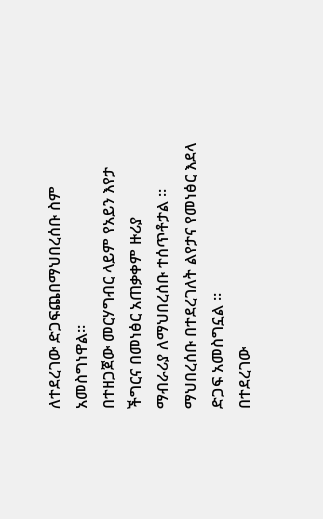ለተደረገው ድጋፍጨበማህበረሰቡ ስም አመስግነዋል።
በተዘጋጀው መርሃግብር ላይም የአይን እየታ ችግርና በመነፅር አጠቃቀም ዙሪያ
ማብራሪያ ለማህበረሰቡ ተሰጥቶታል ።
ማህበረሰቡ በተደረገለት ልየታና የመነፅር እደላ ድጋፍ አመስግኗል ።
በተደረገው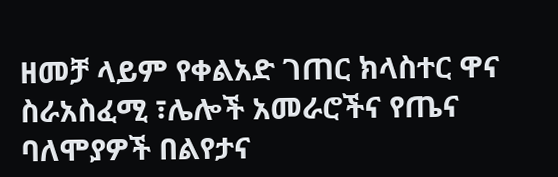ዘመቻ ላይም የቀልአድ ገጠር ክላስተር ዋና ስራአስፈሚ ፣ሌሎች አመራሮችና የጤና ባለሞያዎች በልየታና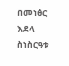በመነፅር እደላ ስነስርዓቱ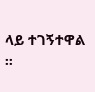ላይ ተገኝተዋል ።